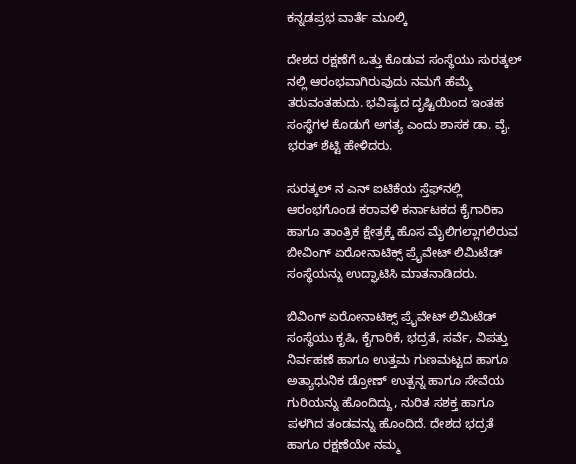ಕನ್ನಡಪ್ರಭ ವಾರ್ತೆ ಮೂಲ್ಕಿ

ದೇಶದ ರಕ್ಷಣೆಗೆ ಒತ್ತು ಕೊಡುವ ಸಂಸ್ಥೆಯು ಸುರತ್ಕಲ್‌ ನಲ್ಲಿ ಆರಂಭವಾಗಿರುವುದು ನಮಗೆ ಹೆಮ್ಮೆ ತರುವಂತಹುದು. ಭವಿಷ್ಯದ ದೃಷ್ಟಿಯಿಂದ ಇಂತಹ ಸಂಸ್ಥೆಗಳ ಕೊಡುಗೆ ಅಗತ್ಯ ಎಂದು ಶಾಸಕ ಡಾ. ವೈ. ಭರತ್ ಶೆಟ್ಟಿ ಹೇಳಿದರು.

ಸುರತ್ಕಲ್‌ ನ ಎನ್‌ ಐಟಿಕೆಯ ಸ್ತೆಫ್‌ನಲ್ಲಿ ಆರಂಭಗೊಂಡ ಕರಾವಳಿ ಕರ್ನಾಟಕದ ಕೈಗಾರಿಕಾ ಹಾಗೂ ತಾಂತ್ರಿಕ ಕ್ಷೇತ್ರಕ್ಕೆ ಹೊಸ ಮೈಲಿಗಲ್ಲಾಗಲಿರುವ ಬೀವಿಂಗ್ ಏರೋನಾಟಿಕ್ಸ್ ಪ್ರೈವೇಟ್ ಲಿಮಿಟೆಡ್ ಸಂಸ್ಥೆಯನ್ನು ಉದ್ಘಾಟಿಸಿ ಮಾತನಾಡಿದರು.

ಬಿವಿಂಗ್ ಏರೋನಾಟಿಕ್ಸ್ ಪ್ರೈವೇಟ್ ಲಿಮಿಟೆಡ್ ಸಂಸ್ಥೆಯು ಕೃಷಿ, ಕೈಗಾರಿಕೆ, ಭದ್ರತೆ, ಸರ್ವೆ, ವಿಪತ್ತು ನಿರ್ವಹಣೆ ಹಾಗೂ ಉತ್ತಮ ಗುಣಮಟ್ಟದ ಹಾಗೂ ಅತ್ಯಾಧುನಿಕ ಡ್ರೋಣ್‌ ಉತ್ಪನ್ನ ಹಾಗೂ ಸೇವೆಯ ಗುರಿಯನ್ನು ಹೊಂದಿದ್ದು, ನುರಿತ ಸಶಕ್ತ ಹಾಗೂ ಪಳಗಿದ ತಂಡವನ್ನು ಹೊಂದಿದೆ. ದೇಶದ ಭದ್ರತೆ ಹಾಗೂ ರಕ್ಷಣೆಯೇ ನಮ್ಮ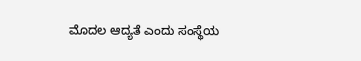ಮೊದಲ ಆದ್ಯತೆ ಎಂದು ಸಂಸ್ಥೆಯ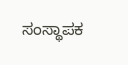ಸಂಸ್ಥಾಪಕ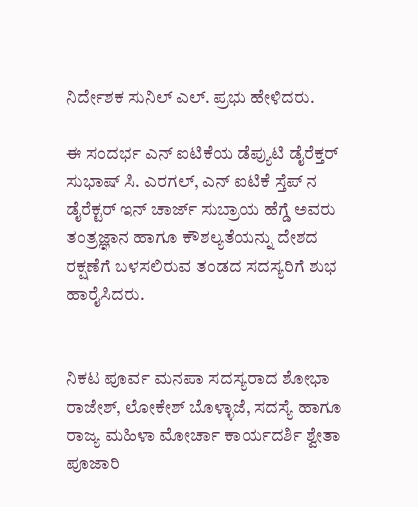ನಿರ್ದೇಶಕ ಸುನಿಲ್ ಎಲ್. ಪ್ರಭು ಹೇಳಿದರು.

ಈ ಸಂದರ್ಭ ಎನ್‌ ಐಟಿಕೆಯ ಡೆಪ್ಯುಟಿ ಡೈರೆಕ್ತರ್‌ ಸುಭಾಷ್ ಸಿ. ಎರಗಲ್, ಎನ್‌ ಐಟಿಕೆ ಸ್ತೆಪ್‌ ನ ಡೈರೆಕ್ಟರ್‌ ಇನ್ ಚಾರ್ಜ್‌ ಸುಬ್ರಾಯ ಹೆಗ್ಡೆ ಅವರು ತಂತ್ರಜ್ಞಾನ ಹಾಗೂ ಕೌಶಲ್ಯತೆಯನ್ನು ದೇಶದ ರಕ್ಷಣೆಗೆ ಬಳಸಲಿರುವ ತಂಡದ ಸದಸ್ಯರಿಗೆ ಶುಭ ಹಾರೈಸಿದರು.


ನಿಕಟ ಪೂರ್ವ ಮನಪಾ ಸದಸ್ಯರಾದ ಶೋಭಾ ರಾಜೇಶ್, ಲೋಕೇಶ್ ಬೊಳ್ಳಾಜೆ, ಸದಸ್ಯೆ ಹಾಗೂ ರಾಜ್ಯ ಮಹಿಳಾ ಮೋರ್ಚಾ ಕಾರ್ಯದರ್ಶಿ ಶ್ವೇತಾ ಪೂಜಾರಿ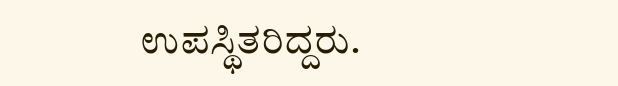ಉಪಸ್ಥಿತರಿದ್ದರು.